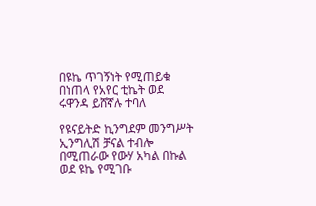በዩኬ ጥገኝነት የሚጠይቁ በነጠላ የአየር ቲኬት ወደ ሩዋንዳ ይሸኛሉ ተባለ

የዩናይትድ ኪንግደም መንግሥት ኢንግሊሽ ቻናል ተብሎ በሚጠራው የውሃ አካል በኩል ወደ ዩኬ የሚገቡ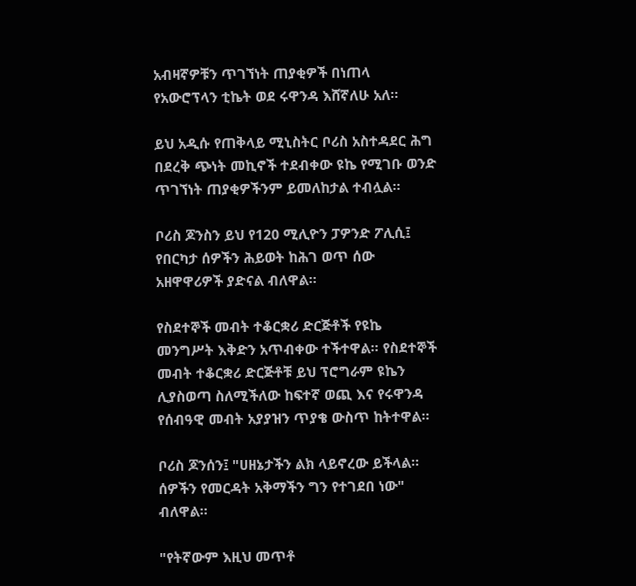አብዛኛዎቹን ጥገኘነት ጠያቂዎች በነጠላ የአውሮፕላን ቲኬት ወደ ሩዋንዳ እሸኛለሁ አለ።

ይህ አዲሱ የጠቅላይ ሚኒስትር ቦሪስ አስተዳደር ሕግ በደረቅ ጭነት መኪኖች ተደብቀው ዩኬ የሚገቡ ወንድ ጥገኘነት ጠያቂዎችንም ይመለከታል ተብሏል።

ቦሪስ ጆንስን ይህ የ120 ሚሊዮን ፓዎንድ ፖሊሲ፤ የበርካታ ሰዎችን ሕይወት ከሕገ ወጥ ሰው አዘዋዋሪዎች ያድናል ብለዋል።

የስደተኞች መብት ተቆርቋሪ ድርጅቶች የዩኬ መንግሥት እቅድን አጥብቀው ተችተዋል። የስደተኞች መብት ተቆርቋሪ ድርጅቶቹ ይህ ፕሮግራም ዩኬን ሊያስወጣ ስለሚችለው ከፍተኛ ወጪ እና የሩዋንዳ የሰብዓዊ መብት አያያዝን ጥያቄ ውስጥ ከትተዋል።

ቦሪስ ጆንሰን፤ "ሀዘኔታችን ልክ ላይኖረው ይችላል። ሰዎችን የመርዳት አቅማችን ግን የተገደበ ነው" ብለዋል።

"የትኛውም እዚህ መጥቶ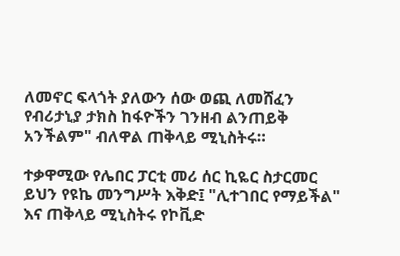ለመኖር ፍላጎት ያለውን ሰው ወጪ ለመሸፈን የብሪታኒያ ታክስ ከፋዮችን ገንዘብ ልንጠይቅ አንችልም" ብለዋል ጠቅላይ ሚኒስትሩ።

ተቃዋሚው የሌበር ፓርቲ መሪ ሰር ኪዬር ስታርመር ይህን የዩኬ መንግሥት እቅድ፤ "ሊተገበር የማይችል" እና ጠቅላይ ሚኒስትሩ የኮቪድ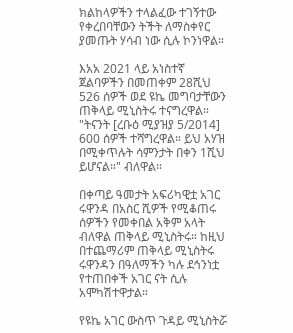ክልከላዎችን ተላልፈው ተገኝተው የቀረበባቸውን ትችት ለማስቀየር ያመጡት ሃሳብ ነው ሲሉ ኮንነዋል።

እአአ 2021 ላይ አነስተኛ ጀልባዎችን በመጠቀም 28ሺህ 526 ሰዎች ወደ ዩኬ መግባታቸውን ጠቅላይ ሚኒስትሩ ተናግረዋል። "ትናንት [ረቡዕ ሚያዝያ 5/2014] 600 ሰዎች ተሻግረዋል። ይህ አሃዝ በሚቀጥሉት ሳምንታት በቀን 1ሺህ ይሆናል።" ብለዋል።

በቀጣይ ዓመታት አፍሪካዊቷ አገር ሩዋንዳ በአስር ሺዎች የሚቆጠሩ ሰዎችን የመቀበል አቅም አላት ብለዋል ጠቅላይ ሚኒስትሩ። ከዚህ በተጨማሪም ጠቅላይ ሚኒስትሩ ሩዋንዳን በዓለማችን ካሉ ደኅንነቷ የተጠበቀች አገር ናት ሲሉ አሞካሽተዋታል።

የዩኬ አገር ውስጥ ጉዳይ ሚኒስትሯ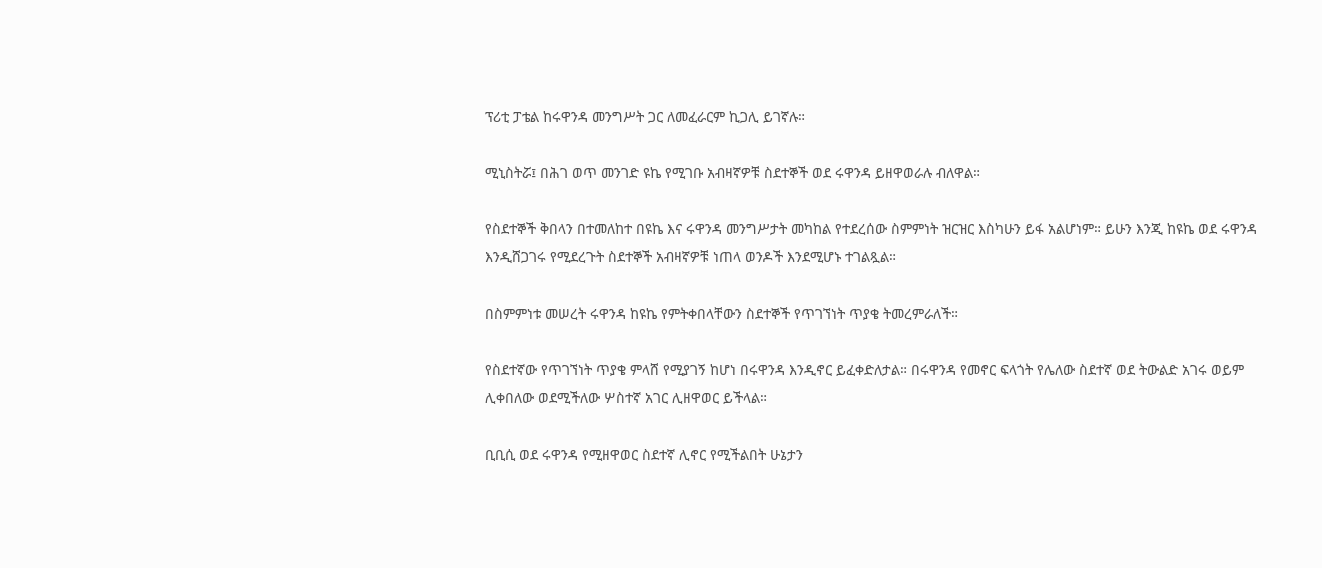ፕሪቲ ፓቴል ከሩዋንዳ መንግሥት ጋር ለመፈራርም ኪጋሊ ይገኛሉ።

ሚኒስትሯ፤ በሕገ ወጥ መንገድ ዩኬ የሚገቡ አብዛኛዎቹ ስደተኞች ወደ ሩዋንዳ ይዘዋወራሉ ብለዋል።

የስደተኞች ቅበላን በተመለከተ በዩኬ እና ሩዋንዳ መንግሥታት መካከል የተደረሰው ስምምነት ዝርዝር እስካሁን ይፋ አልሆነም። ይሁን እንጂ ከዩኬ ወደ ሩዋንዳ እንዲሸጋገሩ የሚደረጉት ስደተኞች አብዛኛዎቹ ነጠላ ወንዶች እንደሚሆኑ ተገልጿል።

በስምምነቱ መሠረት ሩዋንዳ ከዩኬ የምትቀበላቸውን ስደተኞች የጥገኘነት ጥያቄ ትመረምራለች።

የስደተኛው የጥገኘነት ጥያቄ ምላሸ የሚያገኝ ከሆነ በሩዋንዳ እንዲኖር ይፈቀድለታል። በሩዋንዳ የመኖር ፍላጎት የሌለው ስደተኛ ወደ ትውልድ አገሩ ወይም ሊቀበለው ወደሚችለው ሦስተኛ አገር ሊዘዋወር ይችላል።

ቢቢሲ ወደ ሩዋንዳ የሚዘዋወር ስደተኛ ሊኖር የሚችልበት ሁኔታን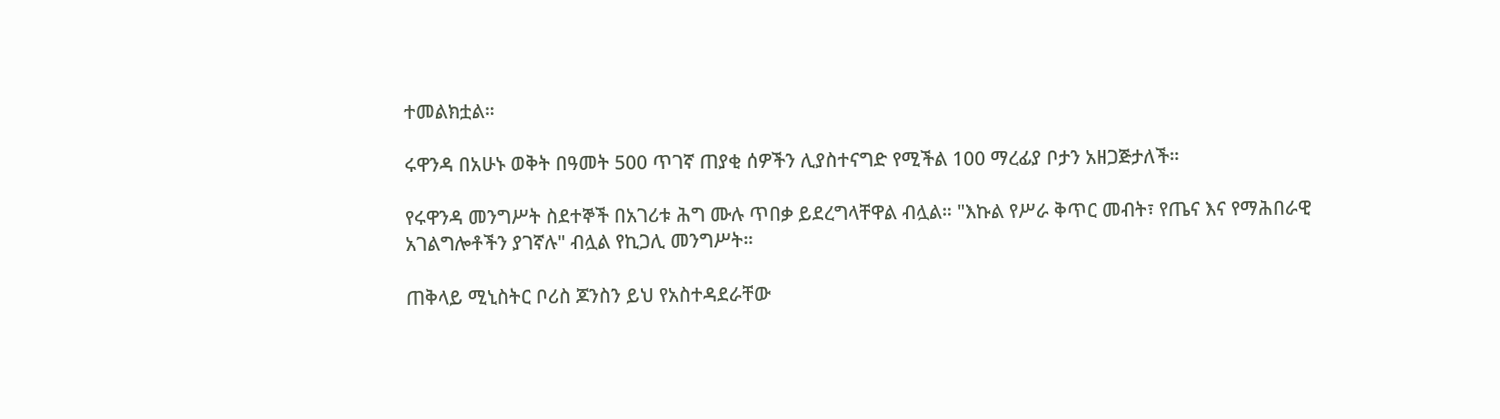ተመልክቷል።

ሩዋንዳ በአሁኑ ወቅት በዓመት 500 ጥገኛ ጠያቂ ሰዎችን ሊያስተናግድ የሚችል 100 ማረፊያ ቦታን አዘጋጅታለች።

የሩዋንዳ መንግሥት ስደተኞች በአገሪቱ ሕግ ሙሉ ጥበቃ ይደረግላቸዋል ብሏል። "እኩል የሥራ ቅጥር መብት፣ የጤና እና የማሕበራዊ አገልግሎቶችን ያገኛሉ" ብሏል የኪጋሊ መንግሥት።

ጠቅላይ ሚኒስትር ቦሪስ ጆንስን ይህ የአስተዳደራቸው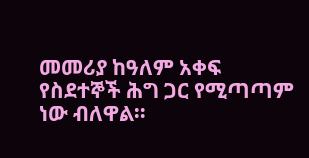መመሪያ ከዓለም አቀፍ የስደተኞች ሕግ ጋር የሚጣጣም ነው ብለዋል።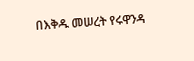በእቅዱ መሠረት የሩዋንዳ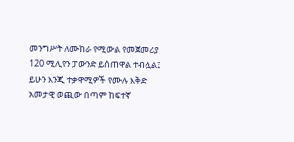መንግሥት ለሙከራ የሚውል የመጀመሪያ 120 ሚሊየን ፓውንድ ይሰጠዋል ተብሏል፤ ይሁን እንጂ ተቃዋሚዎች የሙሉ እቅድ አመታዊ ወጪው በጣም ከፍተኛ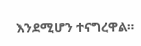እንደሚሆን ተናግረዋል።